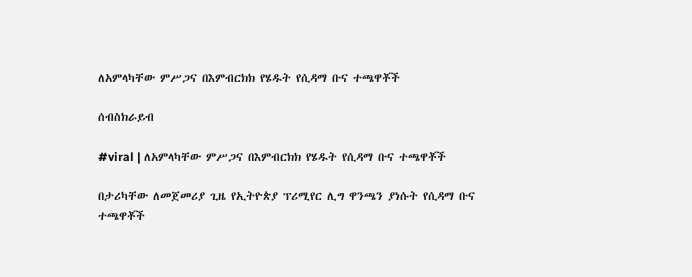ለአምላካቸው ምሥጋና በእምብርክክ የሄዱት የሲዳማ ቡና ተጫዋቾች

ሰብስክራይብ

#viral | ለአምላካቸው ምሥጋና በእምብርክክ የሄዱት የሲዳማ ቡና ተጫዋቾች

በታሪካቸው ለመጀመሪያ ጊዜ የኢትዮጵያ ፕሪሚየር ሊግ ዋንጫን ያነሱት የሲዳማ ቡና ተጫዋቾች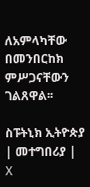ለአምላካቸው በመንበርከክ ምሥጋናቸውን ገልጸዋል፡፡

ስፑትኒክ ኢትዮጵያ | መተግበሪያ | X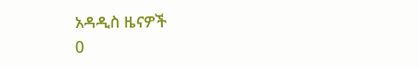አዳዲስ ዜናዎች
0